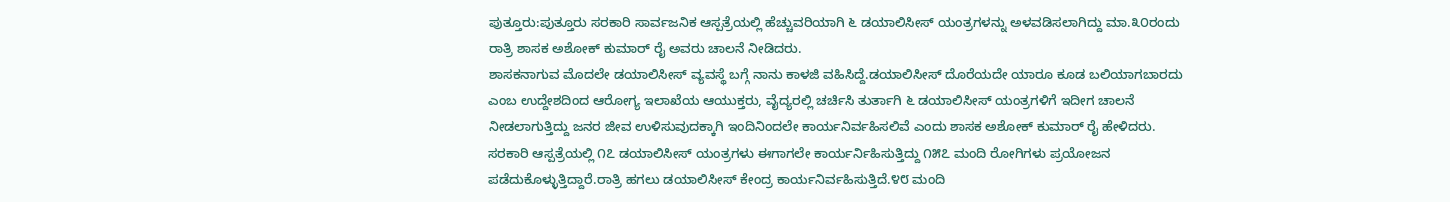ಪುತ್ತೂರು:ಪುತ್ತೂರು ಸರಕಾರಿ ಸಾರ್ವಜನಿಕ ಆಸ್ಪತ್ರೆಯಲ್ಲಿ ಹೆಚ್ಚುವರಿಯಾಗಿ ೬ ಡಯಾಲಿಸೀಸ್ ಯಂತ್ರಗಳನ್ನು ಅಳವಡಿಸಲಾಗಿದ್ದು ಮಾ.೩೦ರಂದು ರಾತ್ರಿ ಶಾಸಕ ಅಶೋಕ್ ಕುಮಾರ್ ರೈ ಅವರು ಚಾಲನೆ ನೀಡಿದರು.
ಶಾಸಕನಾಗುವ ಮೊದಲೇ ಡಯಾಲಿಸೀಸ್ ವ್ಯವಸ್ಥೆ ಬಗ್ಗೆ ನಾನು ಕಾಳಜಿ ವಹಿಸಿದ್ದೆ.ಡಯಾಲಿಸೀಸ್ ದೊರೆಯದೇ ಯಾರೂ ಕೂಡ ಬಲಿಯಾಗಬಾರದು ಎಂಬ ಉದ್ದೇಶದಿಂದ ಆರೋಗ್ಯ ಇಲಾಖೆಯ ಆಯುಕ್ತರು, ವೈದ್ಯರಲ್ಲಿ ಚರ್ಚಿಸಿ ತುರ್ತಾಗಿ ೬ ಡಯಾಲಿಸೀಸ್ ಯಂತ್ರಗಳಿಗೆ ಇದೀಗ ಚಾಲನೆ ನೀಡಲಾಗುತ್ತಿದ್ದು ಜನರ ಜೀವ ಉಳಿಸುವುದಕ್ಕಾಗಿ ಇಂದಿನಿಂದಲೇ ಕಾರ್ಯನಿರ್ವಹಿಸಲಿವೆ ಎಂದು ಶಾಸಕ ಅಶೋಕ್ ಕುಮಾರ್ ರೈ ಹೇಳಿದರು.
ಸರಕಾರಿ ಆಸ್ಪತ್ರೆಯಲ್ಲಿ ೧೭ ಡಯಾಲಿಸೀಸ್ ಯಂತ್ರಗಳು ಈಗಾಗಲೇ ಕಾರ್ಯರ್ನಿಹಿಸುತ್ತಿದ್ದು ೧೫೭ ಮಂದಿ ರೋಗಿಗಳು ಪ್ರಯೋಜನ ಪಡೆದುಕೊಳ್ಳುತ್ತಿದ್ದಾರೆ.ರಾತ್ರಿ ಹಗಲು ಡಯಾಲಿಸೀಸ್ ಕೇಂದ್ರ ಕಾರ್ಯನಿರ್ವಹಿಸುತ್ತಿದೆ.೪೮ ಮಂದಿ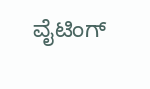ವೈಟಿಂಗ್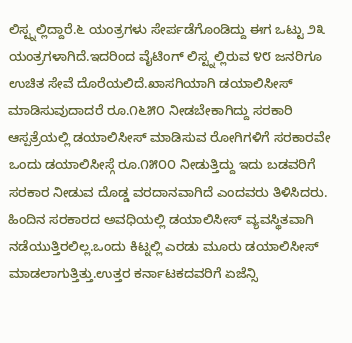ಲಿಸ್ಟ್ನಲ್ಲಿದ್ದಾರೆ.೬ ಯಂತ್ರಗಳು ಸೇರ್ಪಡೆಗೊಂಡಿದ್ದು ಈಗ ಒಟ್ಟು ೨೩ ಯಂತ್ರಗಳಾಗಿದೆ.ಇದರಿಂದ ವೈಟಿಂಗ್ ಲಿಸ್ಟ್ನಲ್ಲಿರುವ ೪೮ ಜನರಿಗೂ ಉಚಿತ ಸೇವೆ ದೊರೆಯಲಿದೆ.ಖಾಸಗಿಯಾಗಿ ಡಯಾಲಿಸೀಸ್ ಮಾಡಿಸುವುದಾದರೆ ರೂ.೧೬೫೦ ನೀಡಬೇಕಾಗಿದ್ದು ಸರಕಾರಿ ಆಸ್ಪತ್ರೆಯಲ್ಲಿ ಡಯಾಲಿಸೀಸ್ ಮಾಡಿಸುವ ರೋಗಿಗಳಿಗೆ ಸರಕಾರವೇ ಒಂದು ಡಯಾಲಿಸೀಸ್ಗೆ ರೂ.೧೫೦೦ ನೀಡುತ್ತಿದ್ದು ಇದು ಬಡವರಿಗೆ ಸರಕಾರ ನೀಡುವ ದೊಡ್ಡ ವರದಾನವಾಗಿದೆ ಎಂದವರು ತಿಳಿಸಿದರು.
ಹಿಂದಿನ ಸರಕಾರದ ಅವಧಿಯಲ್ಲಿ ಡಯಾಲಿಸೀಸ್ ವ್ಯವಸ್ಥಿತವಾಗಿ ನಡೆಯುತ್ತಿರಲಿಲ್ಲ.ಒಂದು ಕಿಟ್ನಲ್ಲಿ ಎರಡು ಮೂರು ಡಯಾಲಿಸೀಸ್ ಮಾಡಲಾಗುತ್ತಿತ್ತು.ಉತ್ತರ ಕರ್ನಾಟಕದವರಿಗೆ ಏಜೆನ್ಸಿ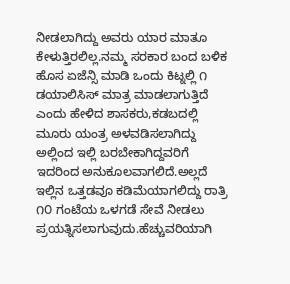ನೀಡಲಾಗಿದ್ದು ಅವರು ಯಾರ ಮಾತೂ ಕೇಳುತ್ತಿರಲಿಲ್ಲ.ನಮ್ಮ ಸರಕಾರ ಬಂದ ಬಳಿಕ ಹೊಸ ಏಜೆನ್ಸಿ ಮಾಡಿ ಒಂದು ಕಿಟ್ನಲ್ಲಿ ೧ ಡಯಾಲಿಸಿಸ್ ಮಾತ್ರ ಮಾಡಲಾಗುತ್ತಿದೆ ಎಂದು ಹೇಳಿದ ಶಾಸಕರು,ಕಡಬದಲ್ಲಿ ಮೂರು ಯಂತ್ರ ಅಳವಡಿಸಲಾಗಿದ್ದು ಅಲ್ಲಿಂದ ಇಲ್ಲಿ ಬರಬೇಕಾಗಿದ್ದವರಿಗೆ ಇದರಿಂದ ಅನುಕೂಲವಾಗಲಿದೆ.ಅಲ್ಲದೆ ಇಲ್ಲಿನ ಒತ್ತಡವೂ ಕಡಿಮೆಯಾಗಲಿದ್ದು ರಾತ್ರಿ ೧೦ ಗಂಟೆಯ ಒಳಗಡೆ ಸೇವೆ ನೀಡಲು ಪ್ರಯತ್ನಿಸಲಾಗುವುದು.ಹೆಚ್ಚುವರಿಯಾಗಿ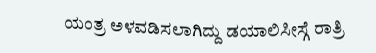ಯಂತ್ರ ಅಳವಡಿಸಲಾಗಿದ್ದು ಡಯಾಲಿಸೀಸ್ಗೆ ರಾತ್ರಿ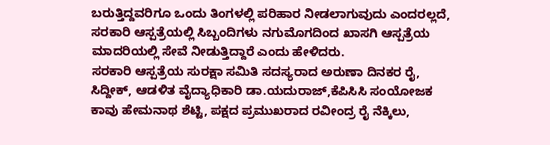ಬರುತ್ತಿದ್ದವರಿಗೂ ಒಂದು ತಿಂಗಳಲ್ಲಿ ಪರಿಹಾರ ನೀಡಲಾಗುವುದು ಎಂದರಲ್ಲದೆ, ಸರಕಾರಿ ಆಸ್ಪತ್ರೆಯಲ್ಲಿ ಸಿಬ್ಬಂದಿಗಳು ನಗುಮೊಗದಿಂದ ಖಾಸಗಿ ಆಸ್ಪತ್ರೆಯ ಮಾದರಿಯಲ್ಲಿ ಸೇವೆ ನೀಡುತ್ತಿದ್ದಾರೆ ಎಂದು ಹೇಳಿದರು.
ಸರಕಾರಿ ಆಸ್ಪತ್ರೆಯ ಸುರಕ್ಷಾ ಸಮಿತಿ ಸದಸ್ಯರಾದ ಅರುಣಾ ದಿನಕರ ರೈ, ಸಿದ್ದೀಕ್, ಆಡಳಿತ ವೈದ್ಯಾಧಿಕಾರಿ ಡಾ.ಯದುರಾಜ್,ಕೆಪಿಸಿಸಿ ಸಂಯೋಜಕ ಕಾವು ಹೇಮನಾಥ ಶೆಟ್ಟಿ, ಪಕ್ಷದ ಪ್ರಮುಖರಾದ ರವೀಂದ್ರ ರೈ ನೆಕ್ಕಿಲು,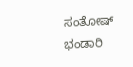ಸಂತೋಷ್ ಭಂಡಾರಿ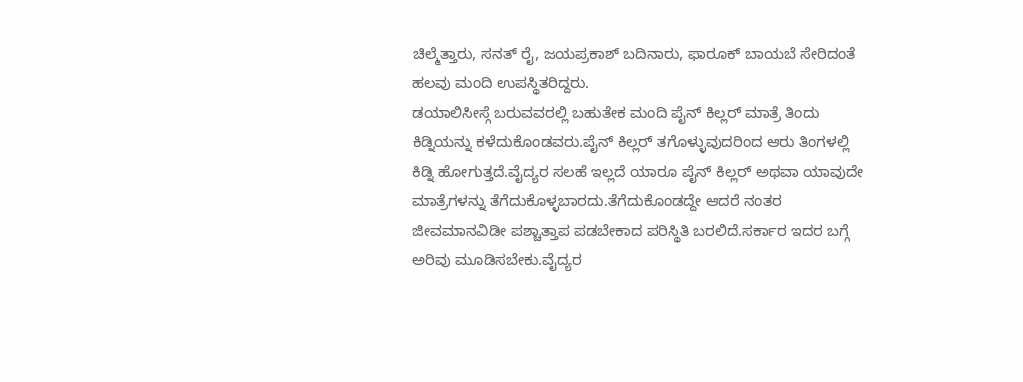ಚಿಲ್ಮೆತ್ತಾರು, ಸನತ್ ರೈ, ಜಯಪ್ರಕಾಶ್ ಬದಿನಾರು, ಫಾರೂಕ್ ಬಾಯಬೆ ಸೇರಿದಂತೆ ಹಲವು ಮಂದಿ ಉಪಸ್ಥಿತರಿದ್ದರು.
ಡಯಾಲಿಸೀಸ್ಗೆ ಬರುವವರಲ್ಲಿ ಬಹುತೇಕ ಮಂದಿ ಪೈನ್ ಕಿಲ್ಲರ್ ಮಾತ್ರೆ ತಿಂದು ಕಿಡ್ನಿಯನ್ನು ಕಳೆದುಕೊಂಡವರು.ಪೈನ್ ಕಿಲ್ಲರ್ ತಗೊಳ್ಳುವುದರಿಂದ ಆರು ತಿಂಗಳಲ್ಲಿ ಕಿಡ್ನಿ ಹೋಗುತ್ತದೆ.ವೈದ್ಯರ ಸಲಹೆ ಇಲ್ಲದೆ ಯಾರೂ ಪೈನ್ ಕಿಲ್ಲರ್ ಅಥವಾ ಯಾವುದೇ ಮಾತ್ರೆಗಳನ್ನು ತೆಗೆದುಕೊಳ್ಳಬಾರದು.ತೆಗೆದುಕೊಂಡದ್ದೇ ಆದರೆ ನಂತರ ಜೀವಮಾನವಿಡೀ ಪಶ್ಚಾತ್ತಾಪ ಪಡಬೇಕಾದ ಪರಿಸ್ಥಿತಿ ಬರಲಿದೆ.ಸರ್ಕಾರ ಇದರ ಬಗ್ಗೆ ಅರಿವು ಮೂಡಿಸಬೇಕು.ವೈದ್ಯರ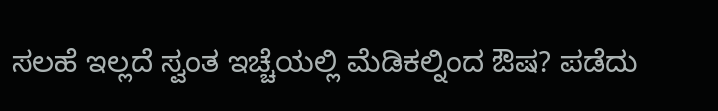ಸಲಹೆ ಇಲ್ಲದೆ ಸ್ವಂತ ಇಚ್ಚೆಯಲ್ಲಿ ಮೆಡಿಕಲ್ನಿಂದ ಔಷ? ಪಡೆದು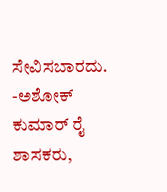ಸೇವಿಸಬಾರದು.
-ಅಶೋಕ್ ಕುಮಾರ್ ರೈ ಶಾಸಕರು,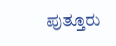ಪುತ್ತೂರು